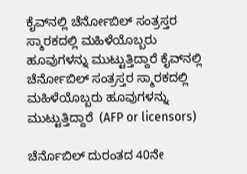ಕೈವ್‌ನಲ್ಲಿ ಚೆರ್ನೋಬಿಲ್ ಸಂತ್ರಸ್ತರ ಸ್ಮಾರಕದಲ್ಲಿ ಮಹಿಳೆಯೊಬ್ಬರು ಹೂವುಗಳನ್ನು ಮುಟ್ಟುತ್ತಿದ್ದಾರೆ ಕೈವ್‌ನಲ್ಲಿ ಚೆರ್ನೋಬಿಲ್ ಸಂತ್ರಸ್ತರ ಸ್ಮಾರಕದಲ್ಲಿ ಮಹಿಳೆಯೊಬ್ಬರು ಹೂವುಗಳನ್ನು ಮುಟ್ಟುತ್ತಿದ್ದಾರೆ  (AFP or licensors)

ಚೆರ್ನೊಬಿಲ್ ದುರಂತದ 40ನೇ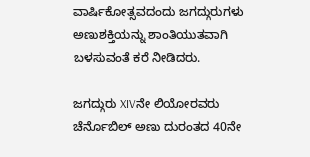ವಾರ್ಷಿಕೋತ್ಸವದಂದು ಜಗದ್ಗುರುಗಳು ಅಣುಶಕ್ತಿಯನ್ನು ಶಾಂತಿಯುತವಾಗಿ ಬಳಸುವಂತೆ ಕರೆ ನೀಡಿದರು.

ಜಗದ್ಗುರು XIVನೇ ಲಿಯೋರವರು ಚೆರ್ನೊಬಿಲ್ ಅಣು ದುರಂತದ 40ನೇ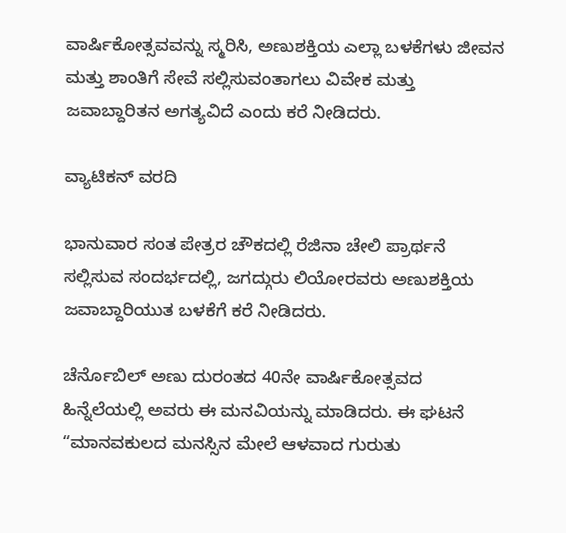ವಾರ್ಷಿಕೋತ್ಸವವನ್ನು ಸ್ಮರಿಸಿ, ಅಣುಶಕ್ತಿಯ ಎಲ್ಲಾ ಬಳಕೆಗಳು ಜೀವನ ಮತ್ತು ಶಾಂತಿಗೆ ಸೇವೆ ಸಲ್ಲಿಸುವಂತಾಗಲು ವಿವೇಕ ಮತ್ತು ಜವಾಬ್ದಾರಿತನ ಅಗತ್ಯವಿದೆ ಎಂದು ಕರೆ ನೀಡಿದರು.

ವ್ಯಾಟಿಕನ್ ವರದಿ

ಭಾನುವಾರ ಸಂತ ಪೇತ್ರರ ಚೌಕದಲ್ಲಿ ರೆಜಿನಾ ಚೇಲಿ ಪ್ರಾರ್ಥನೆ ಸಲ್ಲಿಸುವ ಸಂದರ್ಭದಲ್ಲಿ, ಜಗದ್ಗುರು ಲಿಯೋರವರು ಅಣುಶಕ್ತಿಯ ಜವಾಬ್ದಾರಿಯುತ ಬಳಕೆಗೆ ಕರೆ ನೀಡಿದರು.

ಚೆರ್ನೊಬಿಲ್ ಅಣು ದುರಂತದ 40ನೇ ವಾರ್ಷಿಕೋತ್ಸವದ ಹಿನ್ನೆಲೆಯಲ್ಲಿ ಅವರು ಈ ಮನವಿಯನ್ನು ಮಾಡಿದರು. ಈ ಘಟನೆ “ಮಾನವಕುಲದ ಮನಸ್ಸಿನ ಮೇಲೆ ಆಳವಾದ ಗುರುತು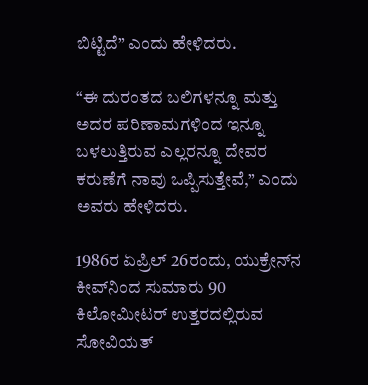ಬಿಟ್ಟಿದೆ” ಎಂದು ಹೇಳಿದರು.

“ಈ ದುರಂತದ ಬಲಿಗಳನ್ನೂ ಮತ್ತು ಅದರ ಪರಿಣಾಮಗಳಿಂದ ಇನ್ನೂ ಬಳಲುತ್ತಿರುವ ಎಲ್ಲರನ್ನೂ ದೇವರ ಕರುಣೆಗೆ ನಾವು ಒಪ್ಪಿಸುತ್ತೇವೆ,” ಎಂದು ಅವರು ಹೇಳಿದರು.

1986ರ ಏಪ್ರಿಲ್ 26ರಂದು, ಯುಕ್ರೇನ್‌ನ ಕೀವ್‌ನಿಂದ ಸುಮಾರು 90 ಕಿಲೋಮೀಟರ್ ಉತ್ತರದಲ್ಲಿರುವ ಸೋವಿಯತ್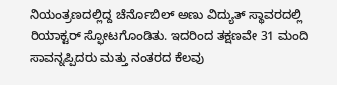ನಿಯಂತ್ರಣದಲ್ಲಿದ್ದ ಚೆರ್ನೊಬಿಲ್ ಅಣು ವಿದ್ಯುತ್ ಸ್ಥಾವರದಲ್ಲಿ ರಿಯಾಕ್ಟರ್ ಸ್ಫೋಟಗೊಂಡಿತು. ಇದರಿಂದ ತಕ್ಷಣವೇ 31 ಮಂದಿ ಸಾವನ್ನಪ್ಪಿದರು ಮತ್ತು ನಂತರದ ಕೆಲವು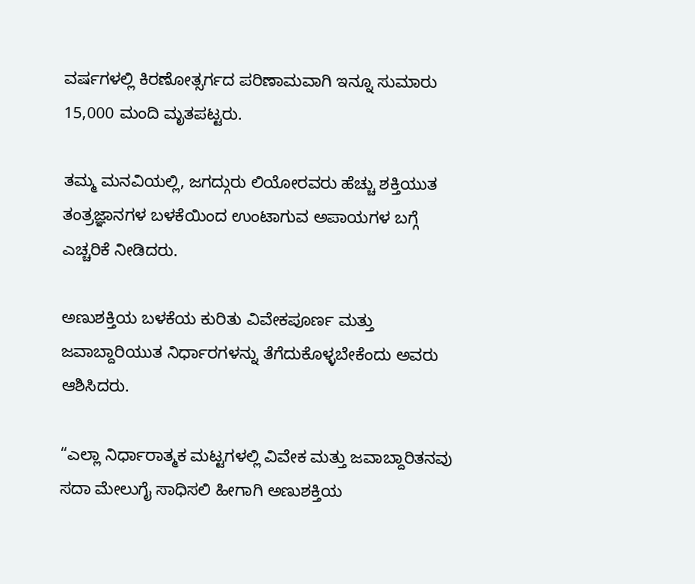ವರ್ಷಗಳಲ್ಲಿ ಕಿರಣೋತ್ಸರ್ಗದ ಪರಿಣಾಮವಾಗಿ ಇನ್ನೂ ಸುಮಾರು 15,000 ಮಂದಿ ಮೃತಪಟ್ಟರು.

ತಮ್ಮ ಮನವಿಯಲ್ಲಿ, ಜಗದ್ಗುರು ಲಿಯೋರವರು ಹೆಚ್ಚು ಶಕ್ತಿಯುತ ತಂತ್ರಜ್ಞಾನಗಳ ಬಳಕೆಯಿಂದ ಉಂಟಾಗುವ ಅಪಾಯಗಳ ಬಗ್ಗೆ ಎಚ್ಚರಿಕೆ ನೀಡಿದರು.

ಅಣುಶಕ್ತಿಯ ಬಳಕೆಯ ಕುರಿತು ವಿವೇಕಪೂರ್ಣ ಮತ್ತು ಜವಾಬ್ದಾರಿಯುತ ನಿರ್ಧಾರಗಳನ್ನು ತೆಗೆದುಕೊಳ್ಳಬೇಕೆಂದು ಅವರು ಆಶಿಸಿದರು.

“ಎಲ್ಲಾ ನಿರ್ಧಾರಾತ್ಮಕ ಮಟ್ಟಗಳಲ್ಲಿ ವಿವೇಕ ಮತ್ತು ಜವಾಬ್ದಾರಿತನವು ಸದಾ ಮೇಲುಗೈ ಸಾಧಿಸಲಿ ಹೀಗಾಗಿ ಅಣುಶಕ್ತಿಯ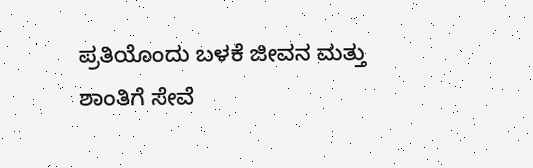ಪ್ರತಿಯೊಂದು ಬಳಕೆ ಜೀವನ ಮತ್ತು ಶಾಂತಿಗೆ ಸೇವೆ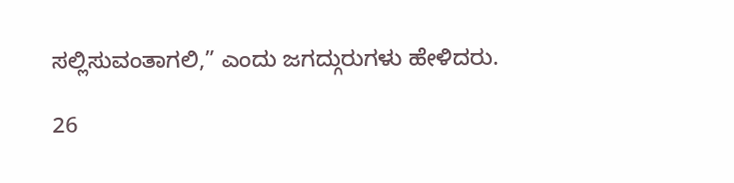ಸಲ್ಲಿಸುವಂತಾಗಲಿ,” ಎಂದು ಜಗದ್ಗುರುಗಳು ಹೇಳಿದರು.

26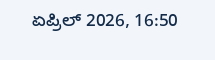ಏಪ್ರಿಲ್ 2026, 16:50